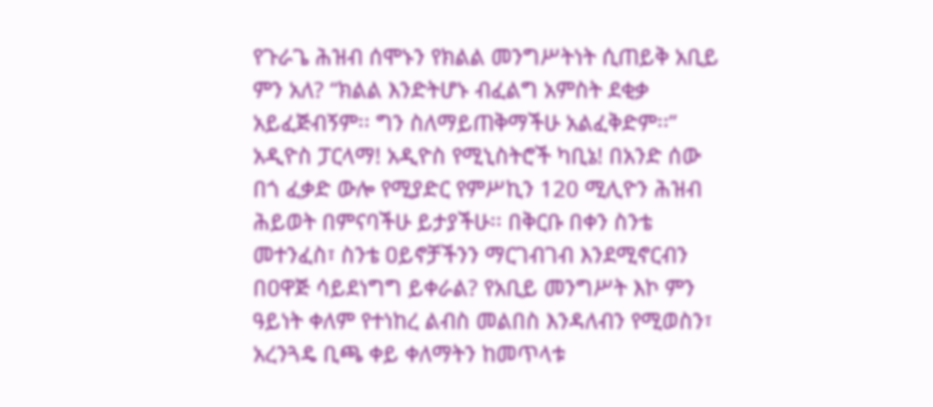የጉራጌ ሕዝብ ሰሞኑን የክልል መንግሥትነት ሲጠይቅ አቢይ ምን አለ? “ክልል እንድትሆኑ ብፈልግ አምስት ደቂቃ አይፈጅብኝም፡፡ ግን ስለማይጠቅማችሁ አልፈቅድም፡፡”
አዲዮስ ፓርላማ! አዲዮስ የሚኒስትሮች ካቢኔ! በአንድ ሰው በጎ ፈቃድ ውሎ የሚያድር የምሥኪን 120 ሚሊዮን ሕዝብ ሕይወት በምናባችሁ ይታያችሁ፡፡ በቅርቡ በቀን ስንቴ መተንፈስ፣ ስንቴ ዐይኖቻችንን ማርገብገብ እንደሚኖርብን በዐዋጅ ሳይደነግግ ይቀራል? የአቢይ መንግሥት እኮ ምን ዓይነት ቀለም የተነከረ ልብስ መልበስ እንዳለብን የሚወስን፣ አረንጓዴ ቢጫ ቀይ ቀለማትን ከመጥላቱ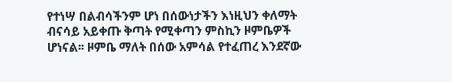የተነሣ በልብሳችንም ሆነ በሰውነታችን እነዚህን ቀለማት ብናሳይ አይቀጡ ቅጣት የሚቀጣን ምስኪን ዞምቤዎች ሆነናል፡፡ ዞምቤ ማለት በሰው አምሳል የተፈጠረ እንደኛው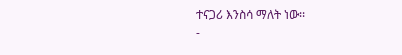ተናጋሪ እንስሳ ማለት ነው፡፡
-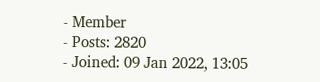- Member
- Posts: 2820
- Joined: 09 Jan 2022, 13:05